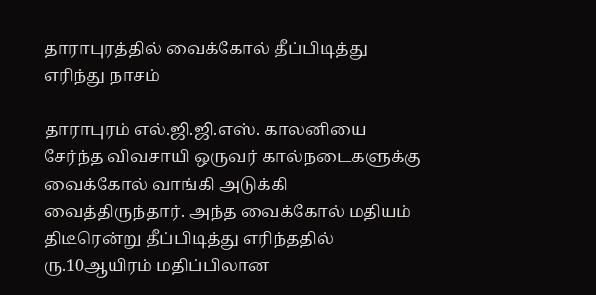தாராபுரத்தில் வைக்கோல் தீப்பிடித்து எரிந்து நாசம்

தாராபுரம் எல்.ஜி.ஜி.எஸ். காலனியை சேர்ந்த விவசாயி ஒருவர் கால்நடைகளுக்கு வைக்கோல் வாங்கி அடுக்கி வைத்திருந்தார். அந்த வைக்கோல் மதியம் திடீரென்று தீப்பிடித்து எரிந்ததில் ரு.10ஆயிரம் மதிப்பிலான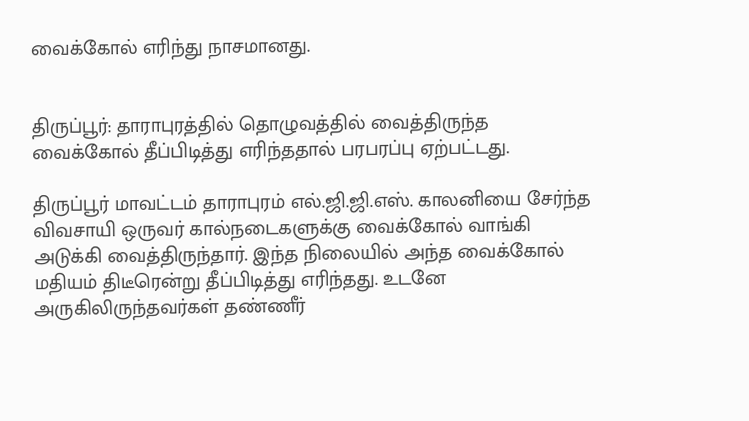வைக்கோல் எரிந்து நாசமானது.


திருப்பூர்: தாராபுரத்தில் தொழுவத்தில் வைத்திருந்த வைக்கோல் தீப்பிடித்து எரிந்ததால் பரபரப்பு ஏற்பட்டது.

திருப்பூர் மாவட்டம் தாராபுரம் எல்.ஜி.ஜி.எஸ். காலனியை சேர்ந்த விவசாயி ஒருவர் கால்நடைகளுக்கு வைக்கோல் வாங்கி அடுக்கி வைத்திருந்தார். இந்த நிலையில் அந்த வைக்கோல் மதியம் திடீரென்று தீப்பிடித்து எரிந்தது. உடனே அருகிலிருந்தவர்கள் தண்ணீர்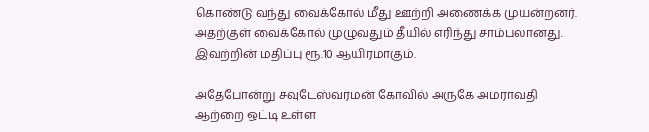கொண்டு வந்து வைக்கோல் மீது ஊற்றி அணைக்க முயன்றனர். அதற்குள் வைக்கோல் முழுவதும் தீயில் எரிந்து சாம்பலானது. இவற்றின் மதிப்பு ரூ.10 ஆயிரமாகும்.

அதேபோன்று சவுடேஸ்வரமன் கோவில் அருகே அமராவதி ஆற்றை ஒட்டி உள்ள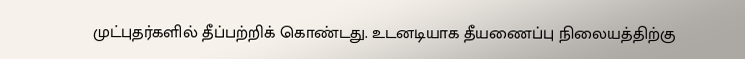முட்புதர்களில் தீப்பற்றிக் கொண்டது. உடனடியாக தீயணைப்பு நிலையத்திற்கு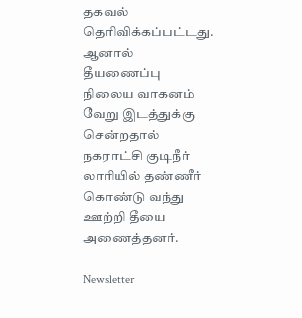தகவல் தெரிவிக்கப்பட்டது. ஆனால் தீயணைப்பு நிலைய வாகனம் வேறு இடத்துக்கு சென்றதால் நகராட்சி குடிநீர் லாரியில் தண்ணீர் கொண்டு வந்து ஊற்றி தீயை அணைத்தனர்.

Newsletter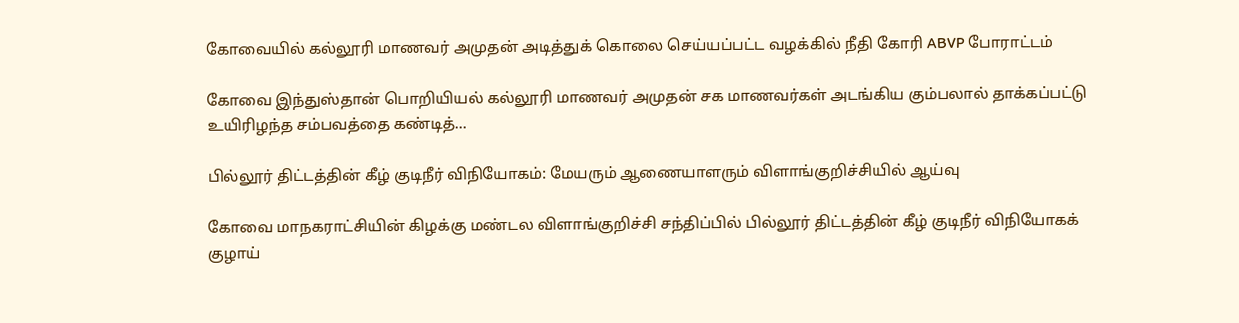கோவையில் கல்லூரி மாணவர் அமுதன் அடித்துக் கொலை செய்யப்பட்ட வழக்கில் நீதி கோரி ABVP போராட்டம்

கோவை இந்துஸ்தான் பொறியியல் கல்லூரி மாணவர் அமுதன் சக மாணவர்கள் அடங்கிய கும்பலால் தாக்கப்பட்டு உயிரிழந்த சம்பவத்தை கண்டித்...

பில்லூர் திட்டத்தின் கீழ் குடிநீர் விநியோகம்: மேயரும் ஆணையாளரும் விளாங்குறிச்சியில் ஆய்வு

கோவை மாநகராட்சியின் கிழக்கு மண்டல விளாங்குறிச்சி சந்திப்பில் பில்லூர் திட்டத்தின் கீழ் குடிநீர் விநியோகக் குழாய்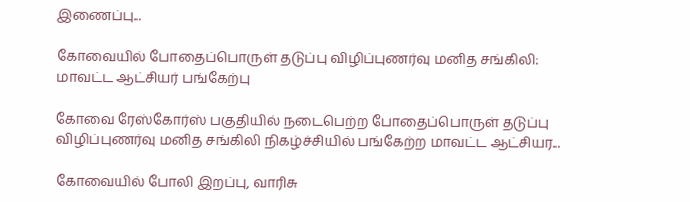இணைப்பு...

கோவையில் போதைப்பொருள் தடுப்பு விழிப்புணர்வு மனித சங்கிலி: மாவட்ட ஆட்சியர் பங்கேற்பு

கோவை ரேஸ்கோர்ஸ் பகுதியில் நடைபெற்ற போதைப்பொருள் தடுப்பு விழிப்புணர்வு மனித சங்கிலி நிகழ்ச்சியில் பங்கேற்ற மாவட்ட ஆட்சியர...

கோவையில் போலி இறப்பு, வாரிசு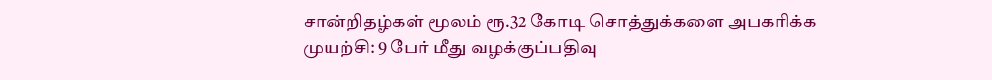சான்றிதழ்கள் மூலம் ரூ.32 கோடி சொத்துக்களை அபகரிக்க முயற்சி: 9 பேர் மீது வழக்குப்பதிவு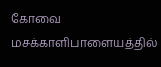கோவை மசக்காளிபாளையத்தில்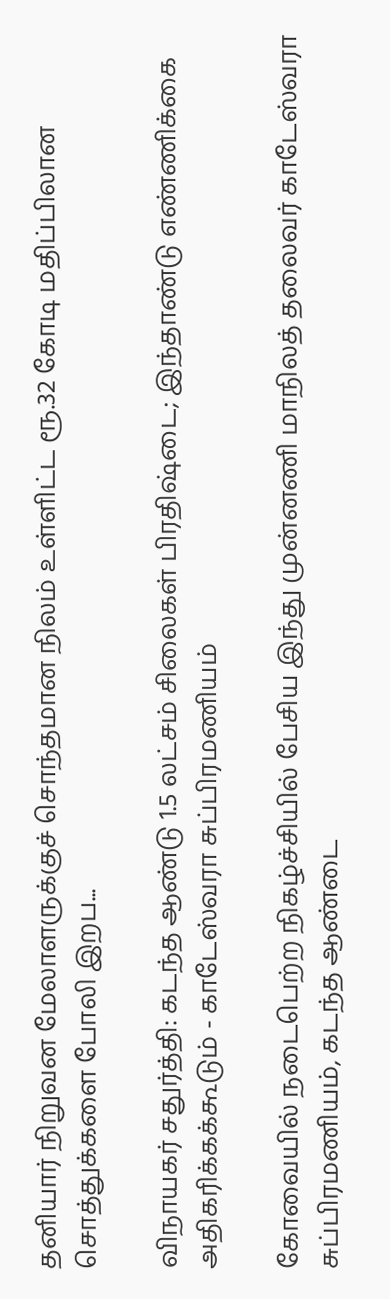தனியார் நிறுவன மேலாளருக்குச் சொந்தமான நிலம் உள்ளிட்ட ரூ.32 கோடி மதிப்பிலான சொத்துக்களை போலி இறப...

விநாயகர் சதுர்த்தி: கடந்த ஆண்டு 1.5 லட்சம் சிலைகள் பிரதிஷ்டை; இந்தாண்டு எண்ணிக்கை அதிகரிக்கக்கூடும் - காடேஸ்வரா சுப்பிரமணியம்

கோவையில் நடைபெற்ற நிகழ்ச்சியில் பேசிய இந்து முன்னணி மாநிலத் தலைவர் காடேஸ்வரா சுப்பிரமணியம், கடந்த ஆண்டை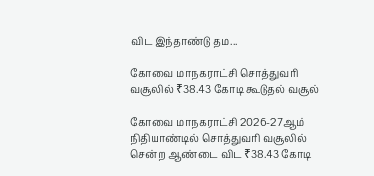விட இந்தாண்டு தம...

கோவை மாநகராட்சி சொத்துவரி வசூலில் ₹38.43 கோடி கூடுதல் வசூல்

கோவை மாநகராட்சி 2026-27ஆம் நிதியாண்டில் சொத்துவரி வசூலில் சென்ற ஆண்டை விட ₹38.43 கோடி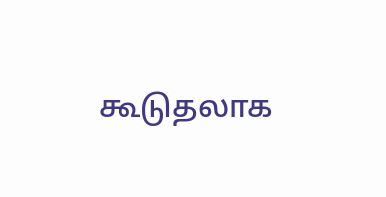கூடுதலாக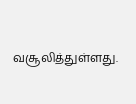வசூலித்துள்ளது.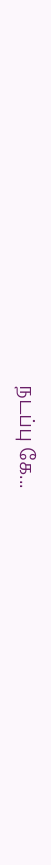நடப்பு கே...